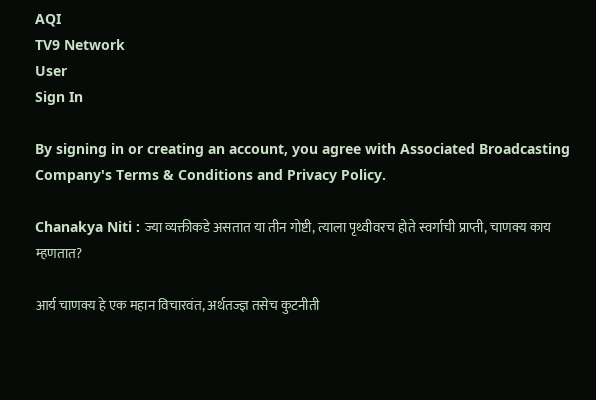AQI
TV9 Network
User
Sign In

By signing in or creating an account, you agree with Associated Broadcasting Company's Terms & Conditions and Privacy Policy.

Chanakya Niti : ज्या व्यक्तीकडे असतात या तीन गोष्टी, त्याला पृथ्वीवरच होते स्वर्गाची प्राप्ती, चाणक्य काय म्हणतात?

आर्य चाणक्य हे एक महान विचारवंत, अर्थतज्ज्ञ तसेच कुटनीती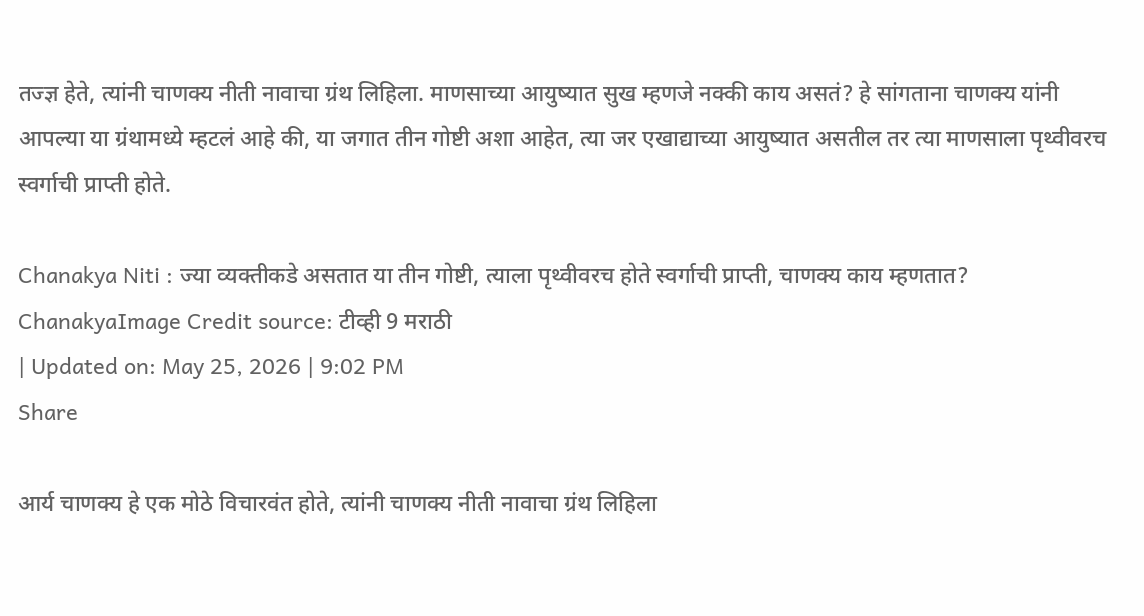तज्ज्ञ हेते, त्यांनी चाणक्य नीती नावाचा ग्रंथ लिहिला. माणसाच्या आयुष्यात सुख म्हणजे नक्की काय असतं? हे सांगताना चाणक्य यांनी आपल्या या ग्रंथामध्ये म्हटलं आहे की, या जगात तीन गोष्टी अशा आहेत, त्या जर एखाद्याच्या आयुष्यात असतील तर त्या माणसाला पृथ्वीवरच स्वर्गाची प्राप्ती होते.

Chanakya Niti : ज्या व्यक्तीकडे असतात या तीन गोष्टी, त्याला पृथ्वीवरच होते स्वर्गाची प्राप्ती, चाणक्य काय म्हणतात?
ChanakyaImage Credit source: टीव्ही 9 मराठी
| Updated on: May 25, 2026 | 9:02 PM
Share

आर्य चाणक्य हे एक मोठे विचारवंत होते, त्यांनी चाणक्य नीती नावाचा ग्रंथ लिहिला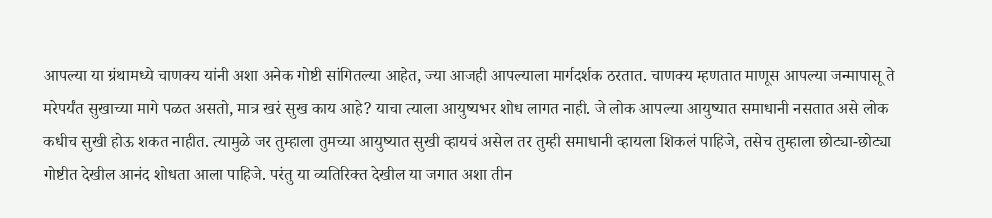आपल्या या ग्रंथामध्ये चाणक्य यांनी अशा अनेक गोष्टी सांगितल्या आहेत, ज्या आजही आपल्याला मार्गदर्शक ठरतात. चाणक्य म्हणतात माणूस आपल्या जन्मापासू ते मरेपर्यंत सुखाच्या मागे पळत असतो, मात्र खरं सुख काय आहे? याचा त्याला आयुष्यभर शोध लागत नाही. जे लोक आपल्या आयुष्यात समाधानी नसतात असे लोक कधीच सुखी होऊ शकत नाहीत. त्यामुळे जर तुम्हाला तुमच्या आयुष्यात सुखी व्हायचं असेल तर तुम्ही समाधानी व्हायला शिकलं पाहिजे, तसेच तुम्हाला छोट्या-छोट्या गोष्टीत देखील आनंद शोधता आला पाहिजे. परंतु या व्यतिरिक्त देखील या जगात अशा तीन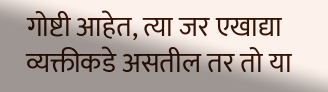गोष्टी आहेत, त्या जर एखाद्या व्यक्तीकडे असतील तर तो या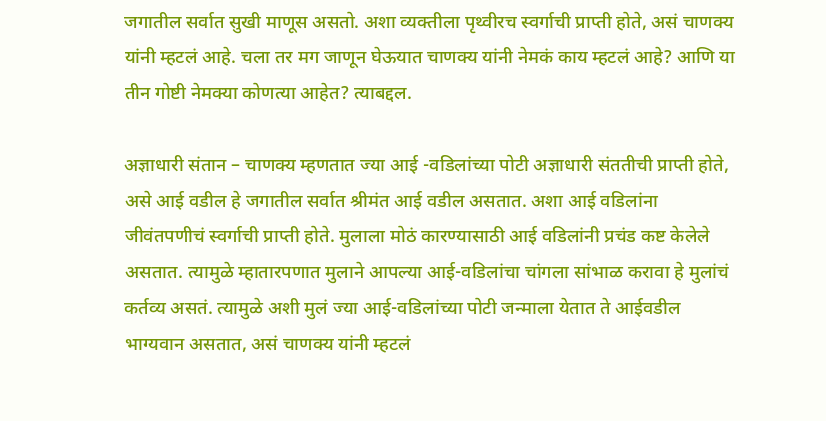जगातील सर्वात सुखी माणूस असतो. अशा व्यक्तीला पृथ्वीरच स्वर्गाची प्राप्ती होते, असं चाणक्य यांनी म्हटलं आहे. चला तर मग जाणून घेऊयात चाणक्य यांनी नेमकं काय म्हटलं आहे? आणि या तीन गोष्टी नेमक्या कोणत्या आहेत? त्याबद्दल.

अज्ञाधारी संतान – चाणक्य म्हणतात ज्या आई -वडिलांच्या पोटी अज्ञाधारी संततीची प्राप्ती होते, असे आई वडील हे जगातील सर्वात श्रीमंत आई वडील असतात. अशा आई वडिलांना जीवंतपणीचं स्वर्गाची प्राप्ती होते. मुलाला मोठं कारण्यासाठी आई वडिलांनी प्रचंड कष्ट केलेले असतात. त्यामुळे म्हातारपणात मुलाने आपल्या आई-वडिलांचा चांगला सांभाळ करावा हे मुलांचं कर्तव्य असतं. त्यामुळे अशी मुलं ज्या आई-वडिलांच्या पोटी जन्माला येतात ते आईवडील भाग्यवान असतात, असं चाणक्य यांनी म्हटलं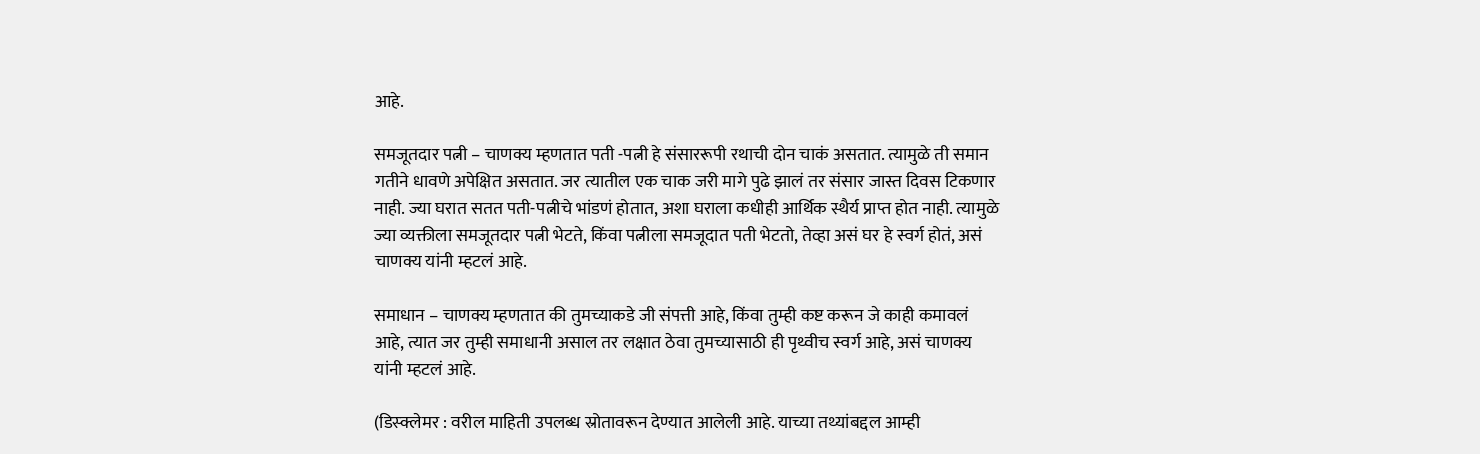आहे.

समजूतदार पत्नी – चाणक्य म्हणतात पती -पत्नी हे संसाररूपी रथाची दोन चाकं असतात. त्यामुळे ती समान गतीने धावणे अपेक्षित असतात. जर त्यातील एक चाक जरी मागे पुढे झालं तर संसार जास्त दिवस टिकणार नाही. ज्या घरात सतत पती-पत्नीचे भांडणं होतात, अशा घराला कधीही आर्थिक स्थैर्य प्राप्त होत नाही. त्यामुळे ज्या व्यक्तीला समजूतदार पत्नी भेटते, किंवा पत्नीला समजूदात पती भेटतो, तेव्हा असं घर हे स्वर्ग होतं, असं चाणक्य यांनी म्हटलं आहे.

समाधान – चाणक्य म्हणतात की तुमच्याकडे जी संपत्ती आहे, किंवा तुम्ही कष्ट करून जे काही कमावलं आहे, त्यात जर तुम्ही समाधानी असाल तर लक्षात ठेवा तुमच्यासाठी ही पृथ्वीच स्वर्ग आहे, असं चाणक्य यांनी म्हटलं आहे.

(डिस्क्लेमर : वरील माहिती उपलब्ध स्रोतावरून देण्यात आलेली आहे. याच्या तथ्यांबद्दल आम्ही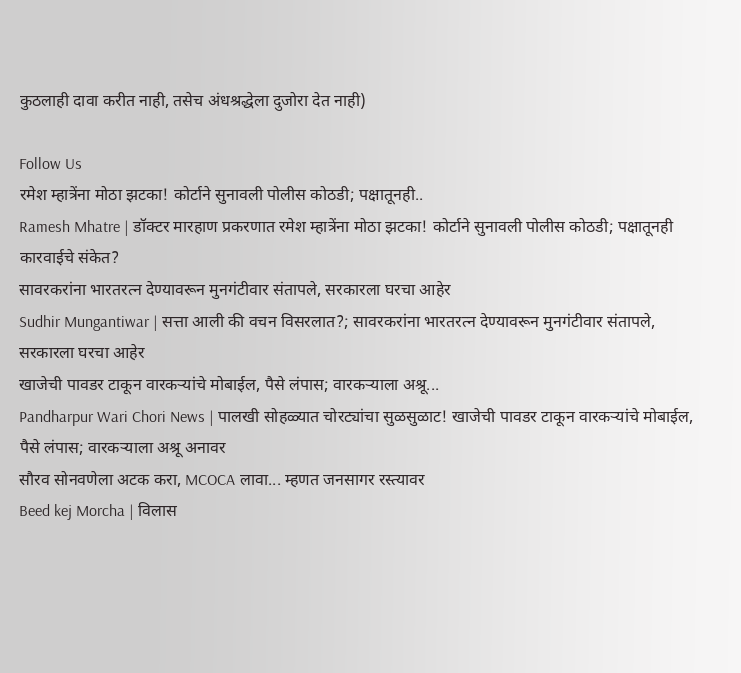कुठलाही दावा करीत नाही, तसेच अंधश्रद्धेला दुजोरा देत नाही)

Follow Us
रमेश म्हात्रेंना मोठा झटका! कोर्टाने सुनावली पोलीस कोठडी; पक्षातूनही..
Ramesh Mhatre | डॉक्टर मारहाण प्रकरणात रमेश म्हात्रेंना मोठा झटका! कोर्टाने सुनावली पोलीस कोठडी; पक्षातूनही कारवाईचे संकेत?
सावरकरांना भारतरत्न देण्यावरून मुनगंटीवार संतापले, सरकारला घरचा आहेर
Sudhir Mungantiwar | सत्ता आली की वचन विसरलात?; सावरकरांना भारतरत्न देण्यावरून मुनगंटीवार संतापले, सरकारला घरचा आहेर
खाजेची पावडर टाकून वारकऱ्यांचे मोबाईल, पैसे लंपास; वारकऱ्याला अश्रू...
Pandharpur Wari Chori News | पालखी सोहळ्यात चोरट्यांचा सुळसुळाट! खाजेची पावडर टाकून वारकऱ्यांचे मोबाईल, पैसे लंपास; वारकऱ्याला अश्रू अनावर
सौरव सोनवणेला अटक करा, MCOCA लावा... म्हणत जनसागर रस्त्यावर
Beed kej Morcha | विलास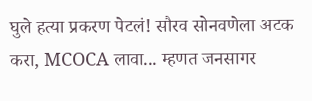घुले हत्या प्रकरण पेटलं! सौरव सोनवणेला अटक करा, MCOCA लावा... म्हणत जनसागर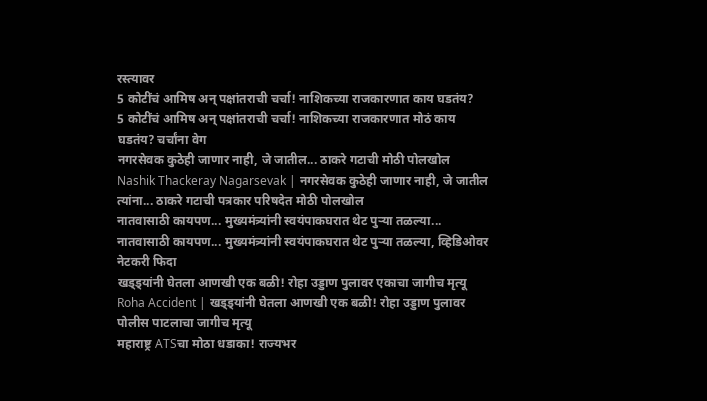रस्त्यावर
5 कोटींचं आमिष अन् पक्षांतराची चर्चा! नाशिकच्या राजकारणात काय घडतंय?
5 कोटींचं आमिष अन् पक्षांतराची चर्चा! नाशिकच्या राजकारणात मोठं काय घडतंय? चर्चांना वेग
नगरसेवक कुठेही जाणार नाही, जे जातील... ठाकरे गटाची मोठी पोलखोल
Nashik Thackeray Nagarsevak | नगरसेवक कुठेही जाणार नाही, जे जातील त्यांना... ठाकरे गटाची पत्रकार परिषदेत मोठी पोलखोल
नातवासाठी कायपण... मुख्यमंत्र्यांनी स्वयंपाकघरात थेट पुऱ्या तळल्या...
नातवासाठी कायपण... मुख्यमंत्र्यांनी स्वयंपाकघरात थेट पुऱ्या तळल्या, व्हिडिओवर नेटकरी फिदा
खड्ड्यांनी घेतला आणखी एक बळी! रोहा उड्डाण पुलावर एकाचा जागीच मृत्यू
Roha Accident | खड्ड्यांनी घेतला आणखी एक बळी! रोहा उड्डाण पुलावर पोलीस पाटलाचा जागीच मृत्यू
महाराष्ट्र ATSचा मोठा धडाका! राज्यभर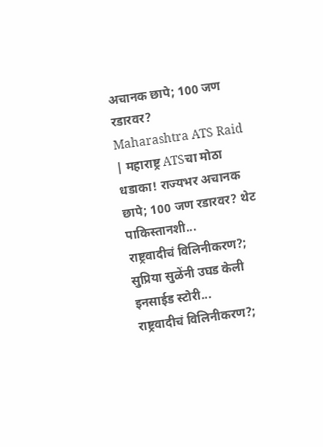अचानक छापे; 100 जण रडारवर?
Maharashtra ATS Raid | महाराष्ट्र ATSचा मोठा धडाका! राज्यभर अचानक छापे; 100 जण रडारवर? थेट पाकिस्तानशी...
राष्ट्रवादीचं विलिनीकरण?; सुप्रिया सुळेंनी उघड केली इनसाईड स्टोरी...
राष्ट्रवादीचं विलिनीकरण?;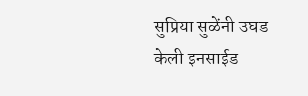सुप्रिया सुळेंनी उघड केली इनसाईड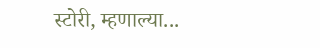स्टोरी, म्हणाल्या...